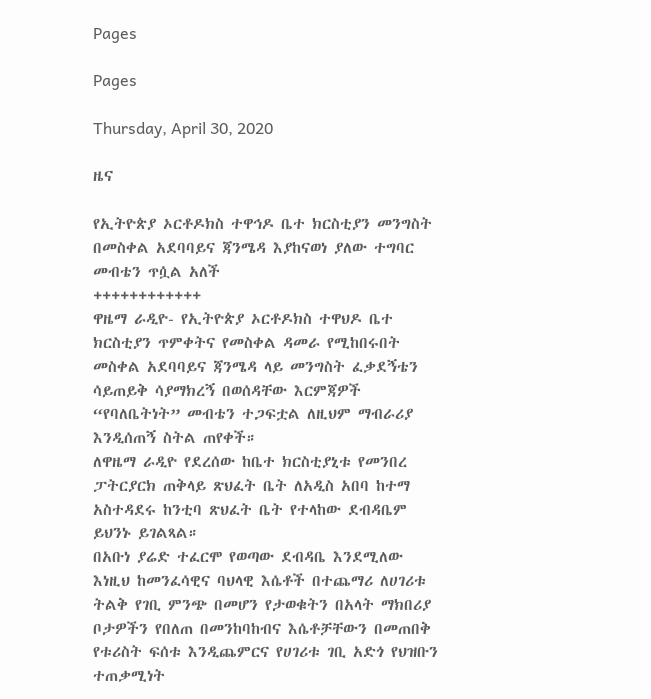Pages

Pages

Thursday, April 30, 2020

ዜና

የኢትዮጵያ ኦርቶዶክስ ተዋኅዶ ቤተ ክርስቲያን መንግስት በመስቀል አደባባይና ጃንሜዳ እያከናወነ ያለው ተግባር መብቴን ጥሷል አለች
++++++++++++
ዋዜማ ራዲዮ- የኢትዮጵያ ኦርቶዶክስ ተዋህዶ ቤተ ክርስቲያን ጥምቀትና የመስቀል ዳመራ የሚከበሩበት መስቀል አደባባይና ጃንሜዳ ላይ መንግስት ፈቃደኝቴን ሳይጠይቅ ሳያማክረኝ በወሰዳቸው እርምጃዎች “የባለቤትነት” መብቴን ተጋፍቷል ለዚህም ማብራሪያ እንዲሰጠኝ ስትል ጠየቀች።
ለዋዜማ ራዲዮ የደረሰው ከቤተ ክርስቲያኒቱ የመንበረ ፓትርያርክ ጠቅላይ ጽህፈት ቤት ለአዲስ አበባ ከተማ አስተዳደሩ ከንቲባ ጽህፈት ቤት የተላከው ደብዳቤም ይህንኑ ይገልጻል።
በአቡነ ያሬድ ተፈርሞ የወጣው ደብዳቤ እንደሚለው እነዚህ ከመንፈሳዊና ባህላዊ እሴቶች በተጨማሪ ለሀገሪቱ ትልቅ የገቢ ምንጭ በመሆን የታወቁትን በአላት ማክበሪያ ቦታዎችን የበለጠ በመንከባከብና እሴቶቻቸውን በመጠበቅ የቱሪስት ፍሰቱ እንዲጨምርና የሀገሪቱ ገቢ አድጎ የህዝቡን ተጠቃሚነት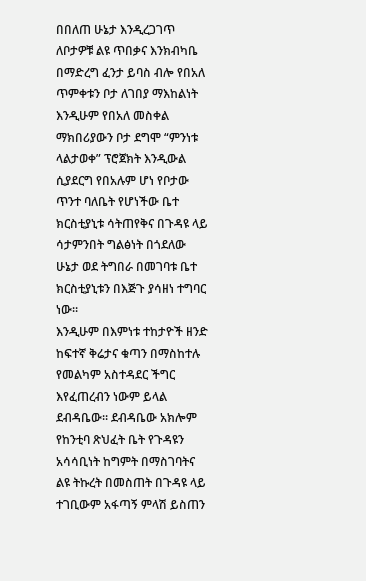በበለጠ ሁኔታ እንዲረጋገጥ ለቦታዎቹ ልዩ ጥበቃና እንክብካቤ በማድረግ ፈንታ ይባስ ብሎ የበአለ ጥምቀቱን ቦታ ለገበያ ማእከልነት እንዲሁም የበአለ መስቀል ማክበሪያውን ቦታ ደግሞ “ምንነቱ ላልታወቀ” ፕሮጀክት እንዲውል ሲያደርግ የበአሉም ሆነ የቦታው ጥንተ ባለቤት የሆነችው ቤተ ክርስቲያኒቱ ሳትጠየቅና በጉዳዩ ላይ ሳታምንበት ግልፅነት በጎደለው ሁኔታ ወደ ትግበራ በመገባቱ ቤተ ክርስቲያኒቱን በእጅጉ ያሳዘነ ተግባር ነው።
እንዲሁም በእምነቱ ተከታዮች ዘንድ ከፍተኛ ቅሬታና ቁጣን በማስከተሉ የመልካም አስተዳደር ችግር እየፈጠረብን ነውም ይላል ደብዳቤው። ደብዳቤው አክሎም የከንቲባ ጽህፈት ቤት የጉዳዩን አሳሳቢነት ከግምት በማስገባትና ልዩ ትኩረት በመስጠት በጉዳዩ ላይ ተገቢውም አፋጣኝ ምላሽ ይስጠን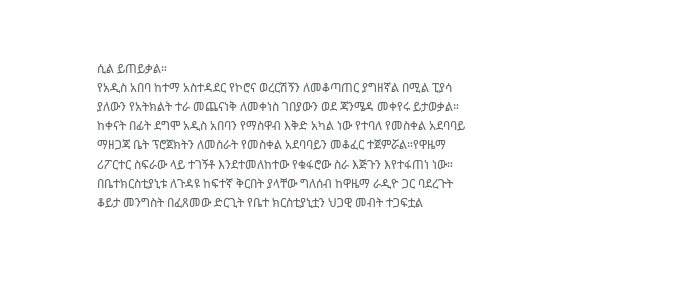ሲል ይጠይቃል።
የአዲስ አበባ ከተማ አስተዳደር የኮሮና ወረርሽኝን ለመቆጣጠር ያግዘኛል በሚል ፒያሳ ያለውን የአትክልት ተራ መጨናነቅ ለመቀነስ ገበያውን ወደ ጃንሜዳ መቀየሩ ይታወቃል። ከቀናት በፊት ደግሞ አዲስ አበባን የማስዋብ እቅድ አካል ነው የተባለ የመስቀል አደባባይ ማዘጋጃ ቤት ፕሮጀክትን ለመስራት የመስቀል አደባባይን መቆፈር ተጀምሯል።የዋዜማ ሪፖርተር ስፍራው ላይ ተገኝቶ እንደተመለከተው የቁፋሮው ስራ እጅጉን እየተፋጠነ ነው።
በቤተክርስቲያኒቱ ለጉዳዩ ከፍተኛ ቅርበት ያላቸው ግለሰብ ከዋዜማ ራዲዮ ጋር ባደረጉት ቆይታ መንግስት በፈጸመው ድርጊት የቤተ ክርስቲያኒቷን ህጋዊ መብት ተጋፍቷል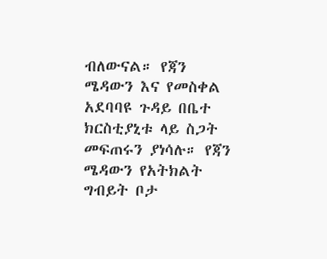ብለውናል። የጃን ሜዳውን እና የመስቀል አደባባዩ ጉዳይ በቤተ ክርስቲያኒቱ ላይ ስጋት መፍጠሩን ያነሳሉ። የጃን ሜዳውን የአትክልት ግብይት ቦታ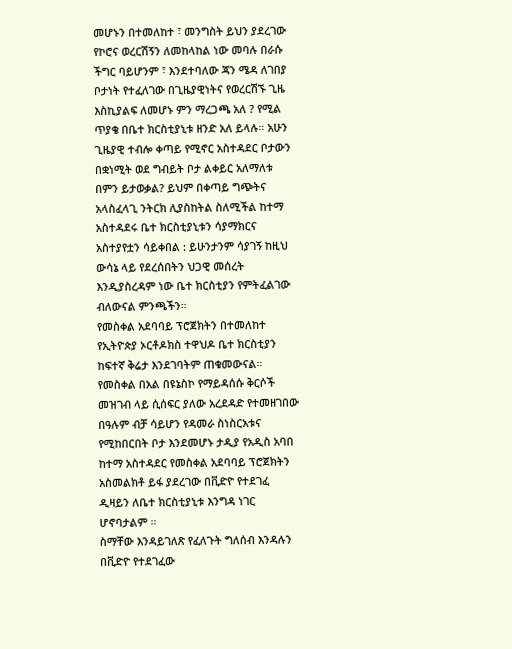መሆኑን በተመለከተ ፣ መንግስት ይህን ያደረገው የኮሮና ወረርሽኝን ለመከላከል ነው መባሉ በራሱ ችግር ባይሆንም ፣ እንደተባለው ጃን ሜዳ ለገበያ ቦታነት የተፈለገው በጊዜያዊነትና የወረርሽኙ ጊዜ እስኪያልፍ ለመሆኑ ምን ማረጋጫ አለ ? የሚል ጥያቄ በቤተ ክርስቲያኒቱ ዘንድ አለ ይላሉ። አሁን ጊዜያዊ ተብሎ ቀጣይ የሚኖር አስተዳደር ቦታውን በቋነሚት ወደ ግብይት ቦታ ልቀይር አለማለቱ በምን ይታወቃል? ይህም በቀጣይ ግጭትና አላስፈላጊ ንትርክ ሊያስከትል ስለሚችል ከተማ አስተዳደሩ ቤተ ክርስቲያኒቱን ሳያማክርና አስተያየቷን ሳይቀበል : ይሁንታንም ሳያገኝ ከዚህ ውሳኔ ላይ የደረሰበትን ህጋዊ መሰረት እንዲያስረዳም ነው ቤተ ክርስቲያን የምትፈልገው ብለውናል ምንጫችን።
የመስቀል አደባባይ ፕሮጀክትን በተመለከተ የኢትዮጵያ ኦርቶዶክስ ተዋህዶ ቤተ ክርስቲያን ከፍተኛ ቅሬታ እንደገባትም ጠቁመውናል። የመስቀል በአል በዩኔስኮ የማይዳሰሱ ቅርሶች መዝገብ ላይ ሲሰፍር ያለው አረደዳድ የተመዘገበው በዓሉም ብቻ ሳይሆን የዳመራ ስነስርአቱና የሚከበርበት ቦታ እንደመሆኑ ታዲያ የአዲስ አባበ ከተማ አስተዳደር የመስቀል አደባባይ ፕሮጀክትን አስመልክቶ ይፋ ያደረገው በቪድዮ የተደገፈ ዲዛይን ለቤተ ክርስቲያኒቱ እንግዳ ነገር ሆኖባታልም ።
ስማቸው እንዳይገለጽ የፈለጉት ግለሰብ እንዳሉን በቪድዮ የተደገፈው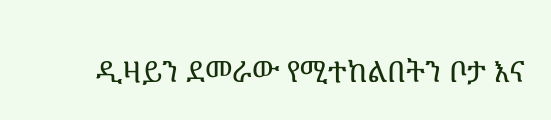ዲዛይን ደመራው የሚተከልበትን ቦታ እና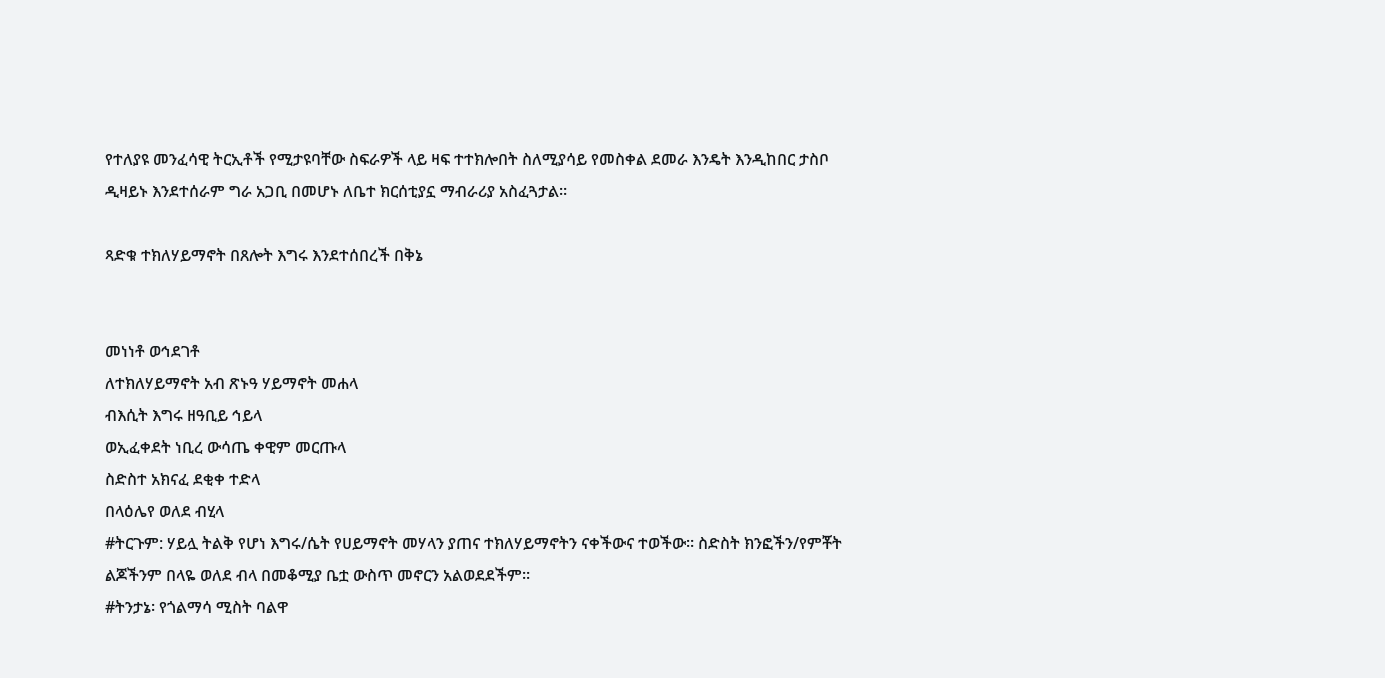የተለያዩ መንፈሳዊ ትርኢቶች የሚታዩባቸው ስፍራዎች ላይ ዛፍ ተተክሎበት ስለሚያሳይ የመስቀል ደመራ እንዴት እንዲከበር ታስቦ ዲዛይኑ እንደተሰራም ግራ አጋቢ በመሆኑ ለቤተ ክርሰቲያኗ ማብራሪያ አስፈጓታል።

ጻድቁ ተክለሃይማኖት በጸሎት እግሩ እንደተሰበረች በቅኔ


መነነቶ ወኅደገቶ
ለተክለሃይማኖት አብ ጽኑዓ ሃይማኖት መሐላ
ብእሲት እግሩ ዘዓቢይ ኅይላ
ወኢፈቀደት ነቢረ ውሳጤ ቀዊም መርጡላ
ስድስተ አክናፈ ደቂቀ ተድላ
በላዕሌየ ወለደ ብሂላ
#ትርጉም: ሃይሏ ትልቅ የሆነ እግሩ/ሴት የሀይማኖት መሃላን ያጠና ተክለሃይማኖትን ናቀችውና ተወችው። ስድስት ክንፎችን/የምቾት ልጆችንም በላዬ ወለደ ብላ በመቆሚያ ቤቷ ውስጥ መኖርን አልወደደችም።
#ትንታኔ፡ የጎልማሳ ሚስት ባልዋ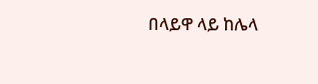በላይዋ ላይ ከሌላ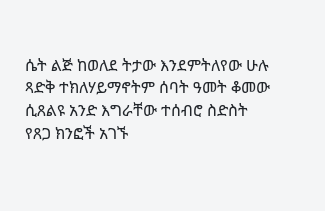ሴት ልጅ ከወለደ ትታው እንደምትለየው ሁሉ ጻድቅ ተክለሃይማኖትም ሰባት ዓመት ቆመው  ሲጸልዩ አንድ እግራቸው ተሰብሮ ስድስት የጸጋ ክንፎች አገኙ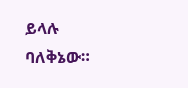ይላሉ ባለቅኔው።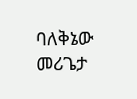ባለቅኔው መሪጌታ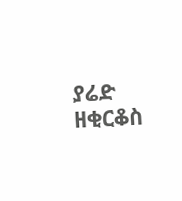ያሬድ ዘቂርቆስ